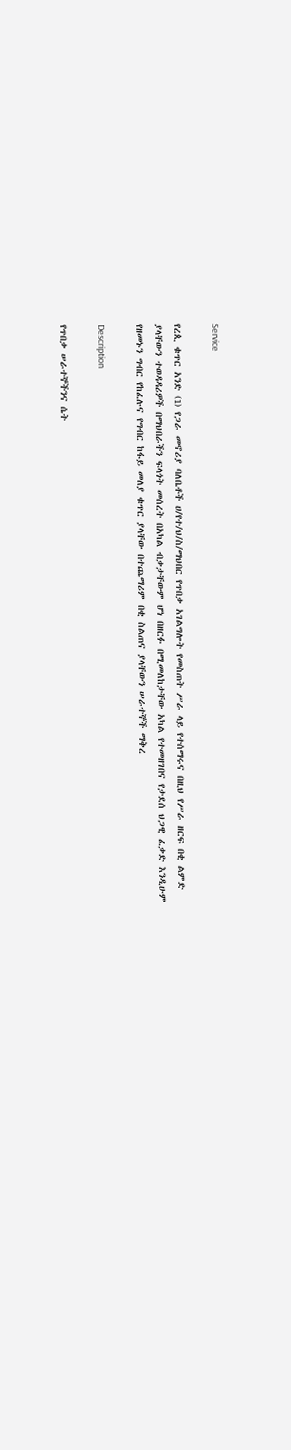Service

የረጲ ቁጥር አንድ (1) የጋራ መኖሪያ ባለቤቶች ሀ/የተ/ህ/ስ/ማህበር የጥበቃ አገልግሎት የመስጠት ሥራ ላይ የተሰማሩና በዚህ የሥራ ዘርፍ በቂ ልምድ ያላቸውን ተወዳዳሪዎች በማህበራችን ፍላጎት መሰረት በአካል ብቃታቸውም ሆነ በዘርፉ በሚመለከታቸው አካል የተመዘገበና የታደሰ ህጋዊ ፈቃድ እንዲሁም የዘመኑን ግብር የከፈሉና የግብር ከፋይ መለያ ቁጥር ያላቸው በተጨማሪም በቂ ስልጠና ያላቸውን ሠራተኞች ማቅረ

Description

የጥበቃ ሠራተኞችንና ሴት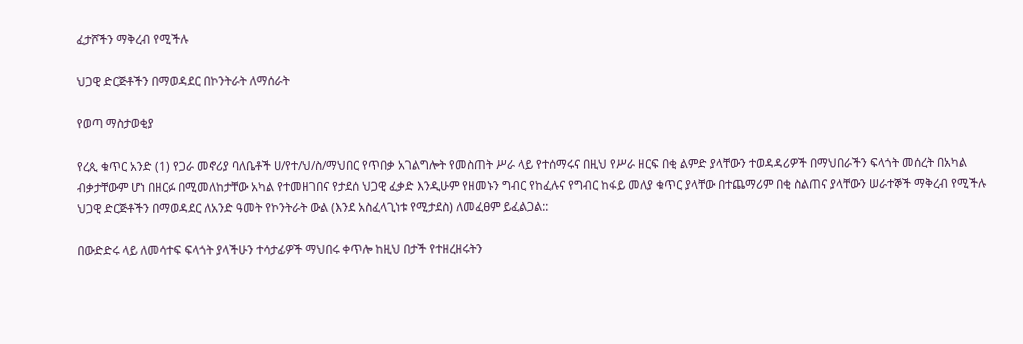ፈታሾችን ማቅረብ የሚችሉ

ህጋዊ ድርጅቶችን በማወዳደር በኮንትራት ለማሰራት

የወጣ ማስታወቂያ

የረጲ ቁጥር አንድ (1) የጋራ መኖሪያ ባለቤቶች ሀ/የተ/ህ/ስ/ማህበር የጥበቃ አገልግሎት የመስጠት ሥራ ላይ የተሰማሩና በዚህ የሥራ ዘርፍ በቂ ልምድ ያላቸውን ተወዳዳሪዎች በማህበራችን ፍላጎት መሰረት በአካል ብቃታቸውም ሆነ በዘርፉ በሚመለከታቸው አካል የተመዘገበና የታደሰ ህጋዊ ፈቃድ እንዲሁም የዘመኑን ግብር የከፈሉና የግብር ከፋይ መለያ ቁጥር ያላቸው በተጨማሪም በቂ ስልጠና ያላቸውን ሠራተኞች ማቅረብ የሚችሉ ህጋዊ ድርጅቶችን በማወዳደር ለአንድ ዓመት የኮንትራት ውል (እንደ አስፈላጊነቱ የሚታደስ) ለመፈፀም ይፈልጋል::

በውድድሩ ላይ ለመሳተፍ ፍላጎት ያላችሁን ተሳታፊዎች ማህበሩ ቀጥሎ ከዚህ በታች የተዘረዘሩትን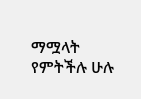ማሟላት የምትችሉ ሁሉ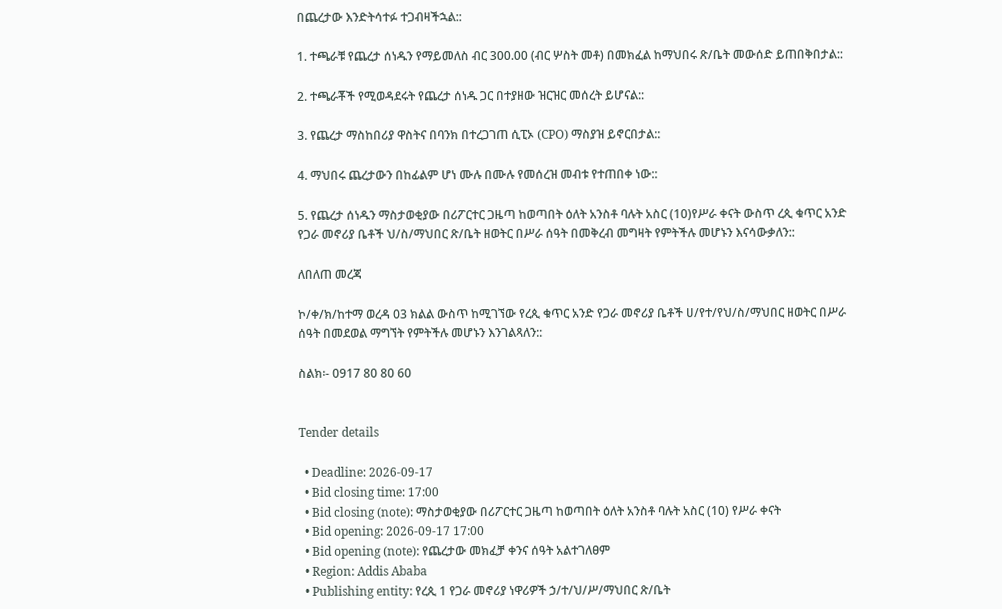በጨረታው እንድትሳተፉ ተጋብዛችኋል::

1. ተጫራቹ የጨረታ ሰነዱን የማይመለስ ብር 300.00 (ብር ሦስት መቶ) በመክፈል ከማህበሩ ጽ/ቤት መውሰድ ይጠበቅበታል::

2. ተጫራቾች የሚወዳደሩት የጨረታ ሰነዱ ጋር በተያዘው ዝርዝር መሰረት ይሆናል::

3. የጨረታ ማስከበሪያ ዋስትና በባንክ በተረጋገጠ ሲፒኦ (CPO) ማስያዝ ይኖርበታል::

4. ማህበሩ ጨረታውን በከፊልም ሆነ ሙሉ በሙሉ የመሰረዝ መብቱ የተጠበቀ ነው::

5. የጨረታ ሰነዱን ማስታወቂያው በሪፖርተር ጋዜጣ ከወጣበት ዕለት አንስቶ ባሉት አስር (10)የሥራ ቀናት ውስጥ ረጲ ቁጥር አንድ የጋራ መኖሪያ ቤቶች ህ/ስ/ማህበር ጽ/ቤት ዘወትር በሥራ ሰዓት በመቅረብ መግዛት የምትችሉ መሆኑን እናሳውቃለን::

ለበለጠ መረጃ

ኮ/ቀ/ክ/ከተማ ወረዳ 03 ክልል ውስጥ ከሚገኘው የረጲ ቁጥር አንድ የጋራ መኖሪያ ቤቶች ሀ/የተ/የህ/ስ/ማህበር ዘወትር በሥራ ሰዓት በመደወል ማግኘት የምትችሉ መሆኑን እንገልጻለን::

ስልክ፡- 0917 80 80 60


Tender details

  • Deadline: 2026-09-17
  • Bid closing time: 17:00
  • Bid closing (note): ማስታወቂያው በሪፖርተር ጋዜጣ ከወጣበት ዕለት አንስቶ ባሉት አስር (10) የሥራ ቀናት
  • Bid opening: 2026-09-17 17:00
  • Bid opening (note): የጨረታው መክፈቻ ቀንና ሰዓት አልተገለፀም
  • Region: Addis Ababa
  • Publishing entity: የረጲ 1 የጋራ መኖሪያ ነዋሪዎች ኃ/ተ/ህ/ሥ/ማህበር ጽ/ቤት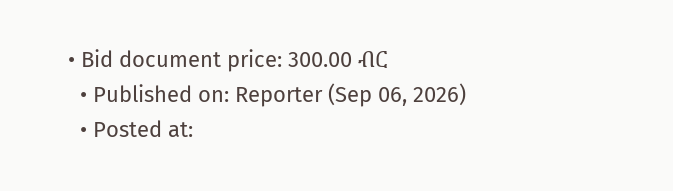• Bid document price: 300.00 ብር
  • Published on: Reporter (Sep 06, 2026)
  • Posted at: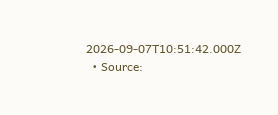2026-09-07T10:51:42.000Z
  • Source: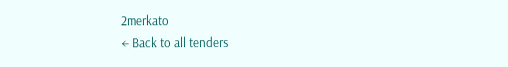2merkato
← Back to all tenders